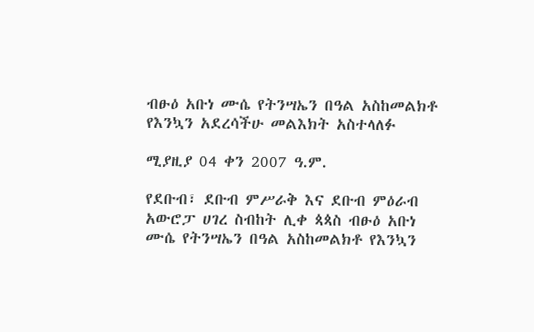ብፁዕ አቡነ ሙሴ የትንሣኤን በዓል አስከመልክቶ የእንኳን አደረሳችሁ መልእክት አስተላለፉ

ሚያዚያ 04 ቀን 2007 ዓ.ም.

የደቡብ፣ ደቡብ ምሥራቅ እና ደቡብ ምዕራብ አውሮፓ ሀገረ ስብከት ሊቀ ጳጳስ ብፁዕ አቡነ ሙሴ የትንሣኤን በዓል አስከመልክቶ የእንኳን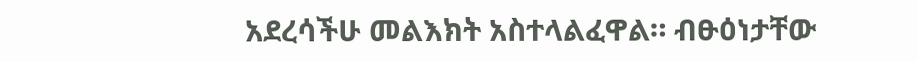አደረሳችሁ መልእክት አስተላልፈዋል። ብፁዕነታቸው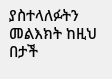ያስተላለፉትን መልእክት ከዚህ በታች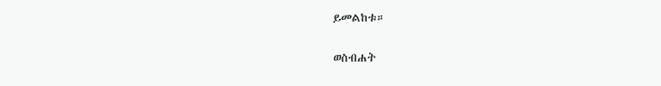ይመልከቱ።

ወስብሐት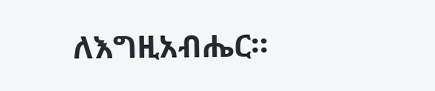ለእግዚአብሔር።